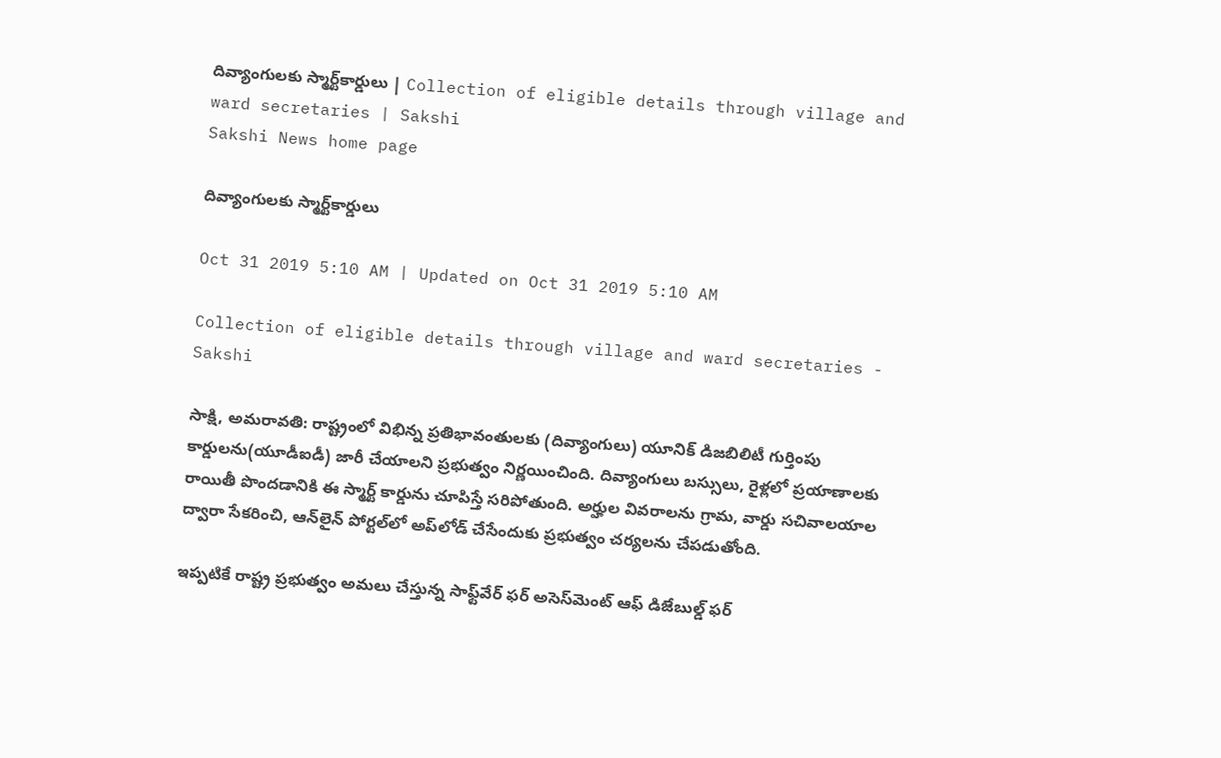దివ్యాంగులకు స్మార్ట్‌కార్డులు | Collection of eligible details through village and ward secretaries | Sakshi
Sakshi News home page

దివ్యాంగులకు స్మార్ట్‌కార్డులు

Oct 31 2019 5:10 AM | Updated on Oct 31 2019 5:10 AM

Collection of eligible details through village and ward secretaries - Sakshi

సాక్షి, అమరావతి: రాష్ట్రంలో విభిన్న ప్రతిభావంతులకు (దివ్యాంగులు) యూనిక్‌ డిజబిలిటీ గుర్తింపు కార్డులను(యూడీఐడీ) జారీ చేయాలని ప్రభుత్వం నిర్ణయించింది. దివ్యాంగులు బస్సులు, రైళ్లలో ప్రయాణాలకు రాయితీ పొందడానికి ఈ స్మార్ట్‌ కార్డును చూపిస్తే సరిపోతుంది. అర్హుల వివరాలను గ్రామ, వార్డు సచివాలయాల ద్వారా సేకరించి, ఆన్‌లైన్‌ పోర్టల్‌లో అప్‌లోడ్‌ చేసేందుకు ప్రభుత్వం చర్యలను చేపడుతోంది.

ఇప్పటికే రాష్ట్ర ప్రభుత్వం అమలు చేస్తున్న సాఫ్ట్‌వేర్‌ ఫర్‌ అసెస్‌మెంట్‌ ఆఫ్‌ డిజేబుల్డ్‌ ఫర్‌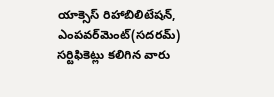యాక్సెస్‌ రిహాబిలిటేషన్, ఎంపవర్‌మెంట్‌(సదరమ్‌) సర్టిఫికెట్లు కలిగిన వారు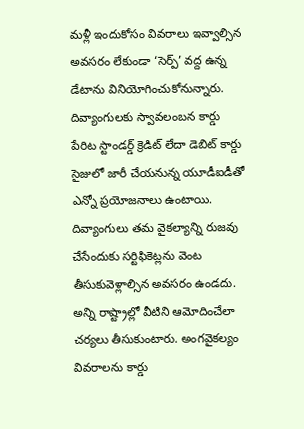మళ్లీ ఇందుకోసం వివరాలు ఇవ్వాల్సిన అవసరం లేకుండా ‘సెర్ప్‌’ వద్ద ఉన్న డేటాను వినియోగించుకోనున్నారు. దివ్యాంగులకు స్వావలంబన కార్డు పేరిట స్టాండర్డ్‌ క్రెడిట్‌ లేదా డెబిట్‌ కార్డు సైజులో జారీ చేయనున్న యూడీఐడీతో ఎన్నో ప్రయోజనాలు ఉంటాయి. దివ్యాంగులు తమ వైకల్యాన్ని రుజవు చేసేందుకు సర్టిఫికెట్లను వెంట తీసుకువెళ్లాల్సిన అవసరం ఉండదు. అన్ని రాష్ట్రాల్లో వీటిని ఆమోదించేలా చర్యలు తీసుకుంటారు. అంగవైకల్యం వివరాలను కార్డు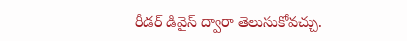రీడర్‌ డివైస్‌ ద్వారా తెలుసుకోవచ్చు.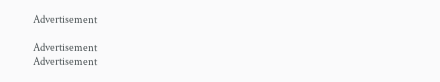Advertisement

Advertisement
Advertisement